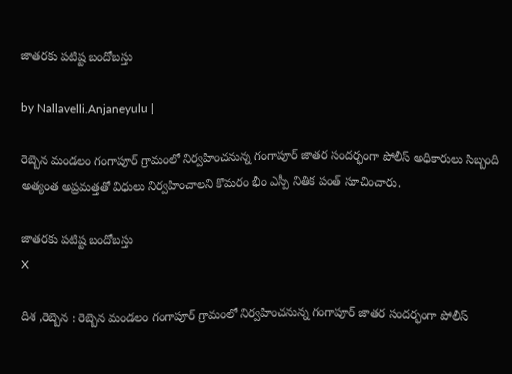జాతరకు పటిష్ట బందోబస్తు

by Nallavelli.Anjaneyulu |

రెబ్బెన మండలం గంగాపూర్ గ్రామంలో నిర్వహించనున్న గంగాపూర్ జాతర సందర్భంగా పోలీస్ అధికారులు సిబ్బంది అత్యంత అప్రమత్తతో విధులు నిర్వహించాలని కొమరం భీం ఎస్పీ నితిక పంత్ సూచించారు.

జాతరకు పటిష్ట బందోబస్తు
X

దిశ ,రెబ్బెన : రెబ్బెన మండలం గంగాపూర్ గ్రామంలో నిర్వహించనున్న గంగాపూర్ జాతర సందర్భంగా పోలీస్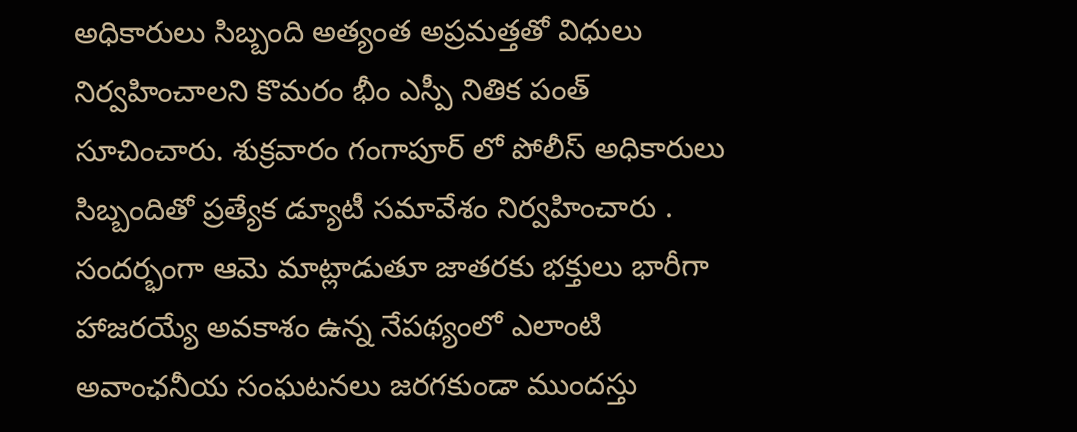అధికారులు సిబ్బంది అత్యంత అప్రమత్తతో విధులు నిర్వహించాలని కొమరం భీం ఎస్పీ నితిక పంత్ సూచించారు. శుక్రవారం గంగాపూర్ లో పోలీస్ అధికారులు సిబ్బందితో ప్రత్యేక డ్యూటీ సమావేశం నిర్వహించారు . సందర్భంగా ఆమె మాట్లాడుతూ జాతరకు భక్తులు భారీగా హాజరయ్యే అవకాశం ఉన్న నేపథ్యంలో ఎలాంటి అవాంఛనీయ సంఘటనలు జరగకుండా ముందస్తు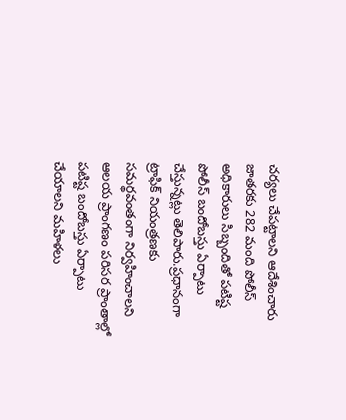చర్యలు చేపట్టాలని ఆదేశించారు జాతరకు 282 మంది పోలీస్ అధికారులు సిబ్బందితో పటిష్ట పోలీస్ బందోబస్తు ఏర్పాటు చేస్తున్నట్లు తెలిపారు.ప్రధానంగా ట్రాఫిక్ నియంత్రణకు సమర్థవంతంగా నిర్వహించాలని ఆలయ ప్రాంగణం పరిసర ప్రాంతాల్లో పటిష్ట బందోబస్తు ఏర్పాటు చేయాలని మహిళలు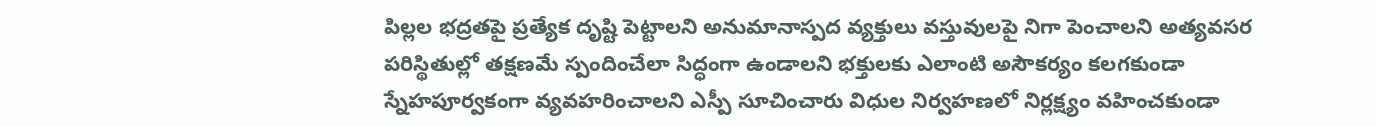పిల్లల భద్రతపై ప్రత్యేక దృష్టి పెట్టాలని అనుమానాస్పద వ్యక్తులు వస్తువులపై నిగా పెంచాలని అత్యవసర పరిస్థితుల్లో తక్షణమే స్పందించేలా సిద్ధంగా ఉండాలని భక్తులకు ఎలాంటి అసౌకర్యం కలగకుండా స్నేహపూర్వకంగా వ్యవహరించాలని ఎస్పీ సూచించారు విధుల నిర్వహణలో నిర్లక్ష్యం వహించకుండా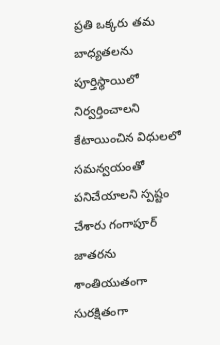ప్రతి ఒక్కరు తమ బాధ్యతలను పూర్తిస్థాయిలో నిర్వర్తించాలని కేటాయించిన విధులలో సమన్వయంతో పనిచేయాలని స్పష్టం చేశారు గంగాపూర్ జాతరను శాంతియుతంగా సురక్షితంగా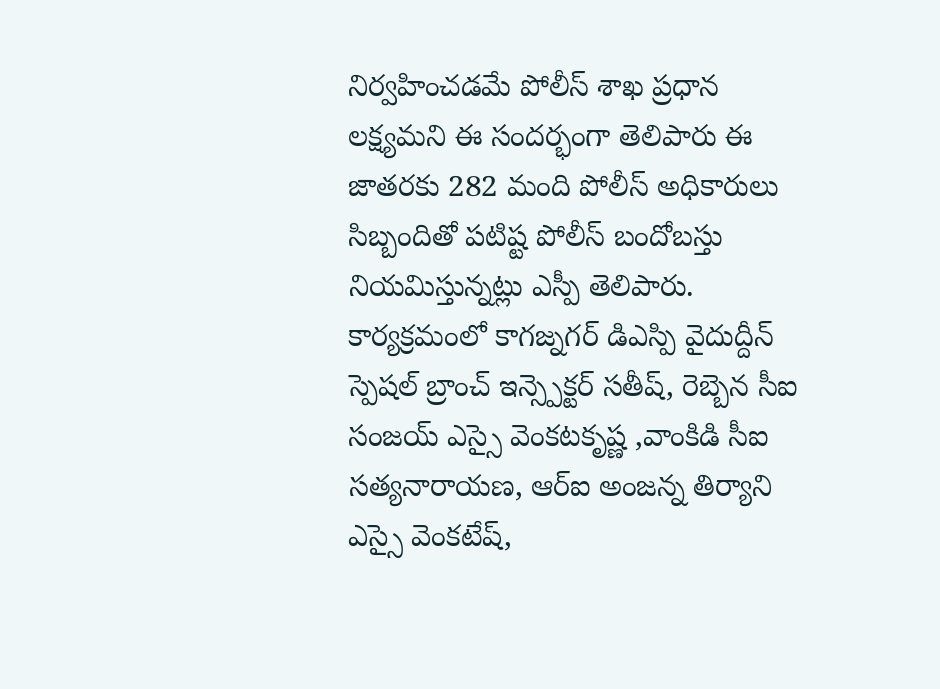నిర్వహించడమే పోలీస్ శాఖ ప్రధాన లక్ష్యమని ఈ సందర్భంగా తెలిపారు ఈ జాతరకు 282 మంది పోలీస్ అధికారులు సిబ్బందితో పటిష్ట పోలీస్ బందోబస్తు నియమిస్తున్నట్లు ఎస్పీ తెలిపారు. కార్యక్రమంలో కాగజ్నగర్ డిఎస్పి వైదుద్దీన్ స్పెషల్ బ్రాంచ్ ఇన్స్పెక్టర్ సతీష్, రెబ్బెన సీఐ సంజయ్ ఎస్సై వెంకటకృష్ణ ,వాంకిడి సీఐ సత్యనారాయణ, ఆర్ఐ అంజన్న తిర్యాని ఎస్సై వెంకటేష్,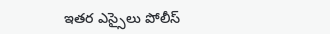ఇతర ఎస్సైలు పోలీస్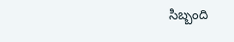సిబ్బంది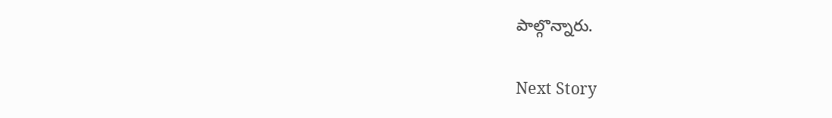పాల్గొన్నారు.

Next Story